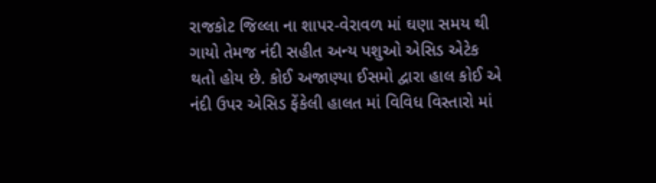રાજકોટ જિલ્લા ના શાપર-વેરાવળ માં ઘણા સમય થી ગાયો તેમજ નંદી સહીત અન્ય પશુઓ એસિડ એટેક થતો હોય છે. કોઈ અજાણ્યા ઈસમો દ્વારા હાલ કોઈ એ નંદી ઉપર એસિડ ફેંકેલી હાલત માં વિવિધ વિસ્તારો માં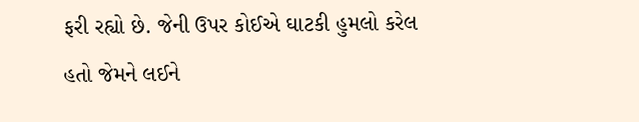ફરી રહ્યો છે. જેની ઉપર કોઈએ ઘાટકી હુમલો કરેલ હતો જેમને લઈને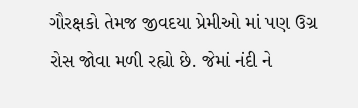ગૌરક્ષકો તેમજ જીવદયા પ્રેમીઓ માં પણ ઉગ્ર રોસ જોવા મળી રહ્યો છે. જેમાં નંદી ને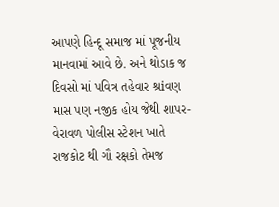આપણે હિન્દૂ સમાજ માં પૂજનીય માનવામાં આવે છે. અને થોડાક જ દિવસો માં પવિત્ર તહેવાર શ્રiવણ માસ પણ નજીક હોય જેથી શાપર-વેરાવળ પોલીસ સ્ટેશન ખાતે રાજકોટ થી ગૌ રક્ષકો તેમજ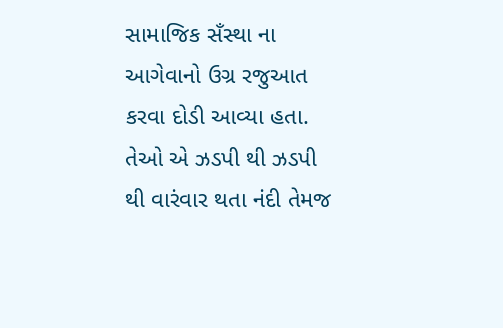સામાજિક સઁસ્થા ના આગેવાનો ઉગ્ર રજુઆત કરવા દોડી આવ્યા હતા. તેઓ એ ઝડપી થી ઝડપી થી વારંવાર થતા નંદી તેમજ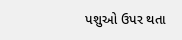પશુઓ ઉપર થતા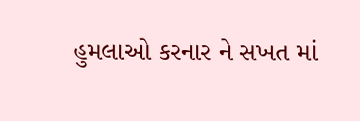હુમલાઓ કરનાર ને સખત માં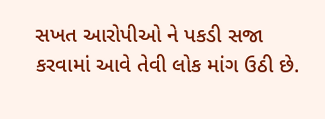સખત આરોપીઓ ને પકડી સજા કરવામાં આવે તેવી લોક માંગ ઉઠી છે.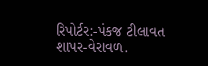રિપોર્ટર:-પંકજ ટીલાવત શાપર-વેરાવળ.